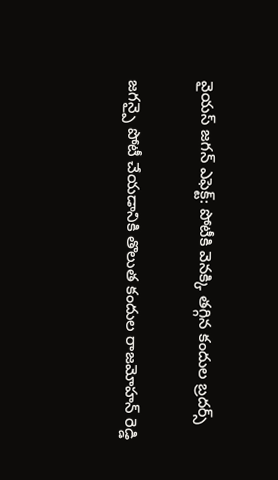వైయస్ జగన్ ఎఫెక్ట్: పోటీకి వెనక్కి తగ్గిన కందుల బ్రదర్స్

జగన్పై పోటీ చేయడానికి తొలుత కందుల రాజమోహన్ రెడ్డి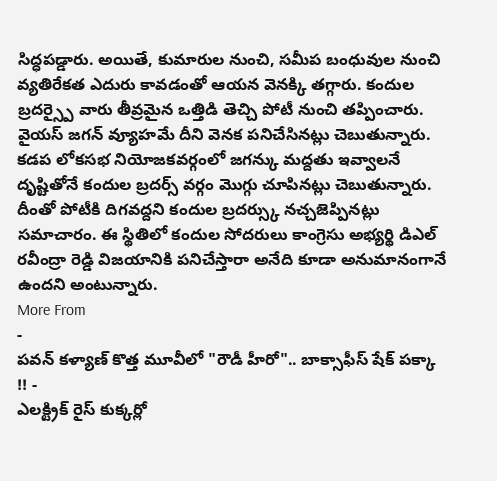సిద్ధపడ్డారు. అయితే, కుమారుల నుంచి, సమీప బంధువుల నుంచి వ్యతిరేకత ఎదురు కావడంతో ఆయన వెనక్కి తగ్గారు. కందుల బ్రదర్స్పై వారు తీవ్రమైన ఒత్తిడి తెచ్చి పోటీ నుంచి తప్పించారు. వైయస్ జగన్ వ్యూహమే దీని వెనక పనిచేసినట్లు చెబుతున్నారు. కడప లోకసభ నియోజకవర్గంలో జగన్కు మద్దతు ఇవ్వాలనే దృష్టితోనే కందుల బ్రదర్స్ వర్గం మొగ్గు చూపినట్లు చెబుతున్నారు. దీంతో పోటీకి దిగవద్దని కందుల బ్రదర్స్కు నచ్చజెప్పినట్లు సమాచారం. ఈ స్థితిలో కందుల సోదరులు కాంగ్రెసు అభ్యర్థి డిఎల్ రవీంద్రా రెడ్డి విజయానికి పనిచేస్తారా అనేది కూడా అనుమానంగానే ఉందని అంటున్నారు.
More From
-
పవన్ కళ్యాణ్ కొత్త మూవీలో "రౌడీ హీరో".. బాక్సాఫీస్ షేక్ పక్కా !! -
ఎలక్ట్రిక్ రైస్ కుక్కర్లో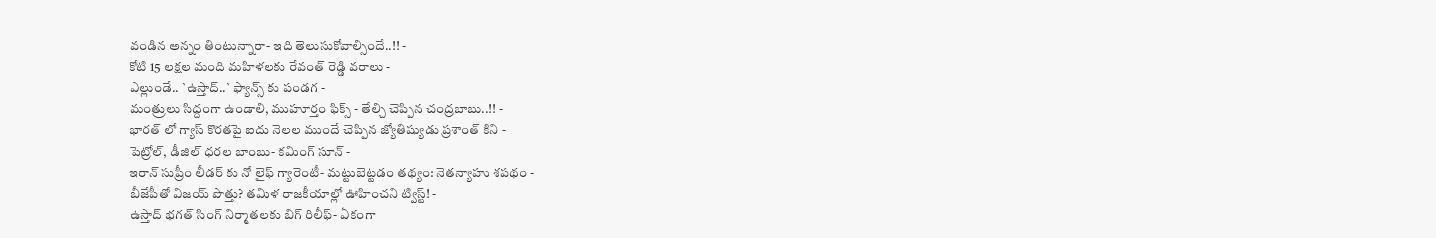వండిన అన్నం తింటున్నారా- ఇది తెలుసుకోవాల్సిందే..!! -
కోటి 15 లక్షల మంది మహిళలకు రేవంత్ రెడ్డి వరాలు -
ఎల్లుండే.. `ఉస్తాద్..` ఫ్యాన్స్ కు పండగ -
మంత్రులు సిద్దంగా ఉండాలి, ముహూర్తం ఫిక్స్ - తేల్చి చెప్పిన చంద్రబాబు..!! -
భారత్ లో గ్యాస్ కొరతపై ఐదు నెలల ముందే చెప్పిన జ్యోతిష్యుడు ప్రశాంత్ కిని -
పెట్రోల్, డీజిల్ ధరల బాంబు- కమింగ్ సూన్ -
ఇరాన్ సుప్రీం లీడర్ కు నో లైఫ్ గ్యారెంటీ- మట్టుబెట్టడం తథ్యం: నెతన్యాహు శపథం -
బీజేపీతో విజయ్ పొత్తు? తమిళ రాజకీయాల్లో ఊహించని ట్విస్ట్! -
ఉస్తాద్ భగత్ సింగ్ నిర్మాతలకు బిగ్ రిలీఫ్- ఏకంగా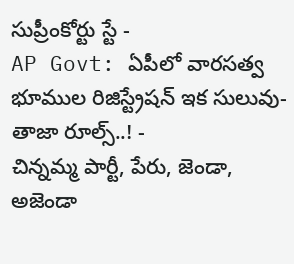సుప్రీంకోర్టు స్టే -
AP Govt: ఏపీలో వారసత్వ భూముల రిజిస్ట్రేషన్ ఇక సులువు-తాజా రూల్స్..! -
చిన్నమ్మ పార్టీ, పేరు, జెండా, అజెండా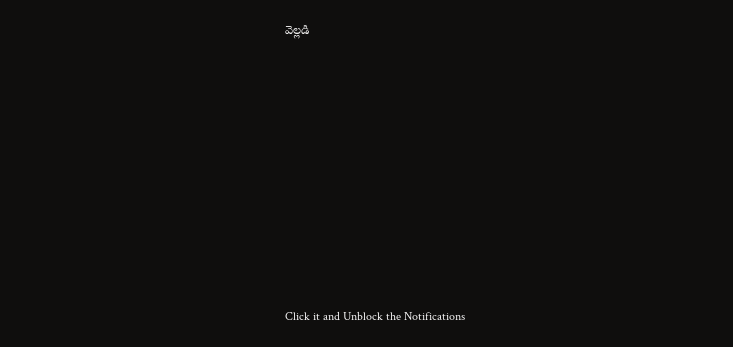వెల్లడి












Click it and Unblock the Notifications